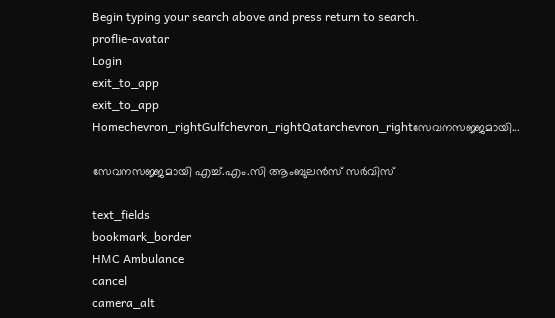Begin typing your search above and press return to search.
proflie-avatar
Login
exit_to_app
exit_to_app
Homechevron_rightGulfchevron_rightQatarchevron_rightസേവനസജ്ജമായി...

സേവനസജ്ജമായി എച്ച്.എം.സി ആംബുലൻസ് സർവിസ്

text_fields
bookmark_border
HMC Ambulance
cancel
camera_alt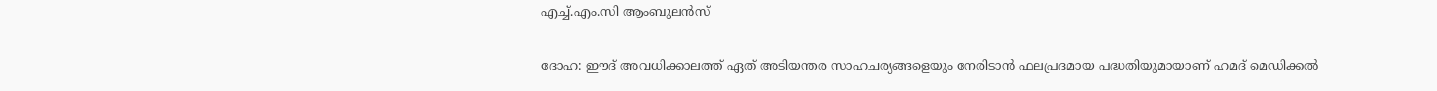എച്ച്.എം.സി ആംബുലൻസ്

ദോഹ: ഈദ് അവധിക്കാലത്ത് ഏത് അടിയന്തര സാഹചര്യങ്ങളെയും നേരിടാൻ ഫലപ്രദമായ പദ്ധതിയുമായാണ് ഹമദ് മെഡിക്കൽ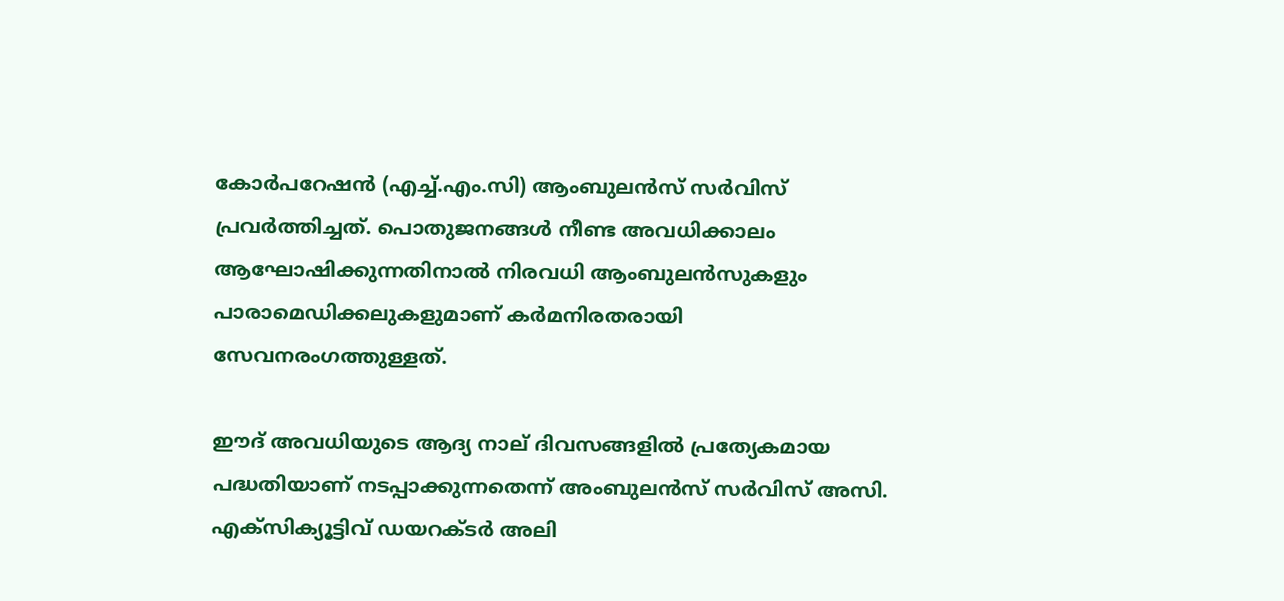കോർപറേഷൻ (എച്ച്.എം.സി) ആംബുലൻസ് സർവിസ് പ്രവർത്തിച്ചത്. പൊതുജനങ്ങൾ നീണ്ട അവധിക്കാലം ആഘോഷിക്കുന്നതിനാൽ നിരവധി ആംബുലൻസുകളും പാരാമെഡിക്കലുകളുമാണ് കർമനിരതരായി സേവനരംഗത്തുള്ളത്.

ഈദ് അവധിയുടെ ആദ്യ നാല് ദിവസങ്ങളിൽ പ്രത്യേകമായ പദ്ധതിയാണ് നടപ്പാക്കുന്നതെന്ന് അംബുലൻസ് സർവിസ് അസി. എക്‌സിക്യൂട്ടിവ് ഡയറക്ടർ അലി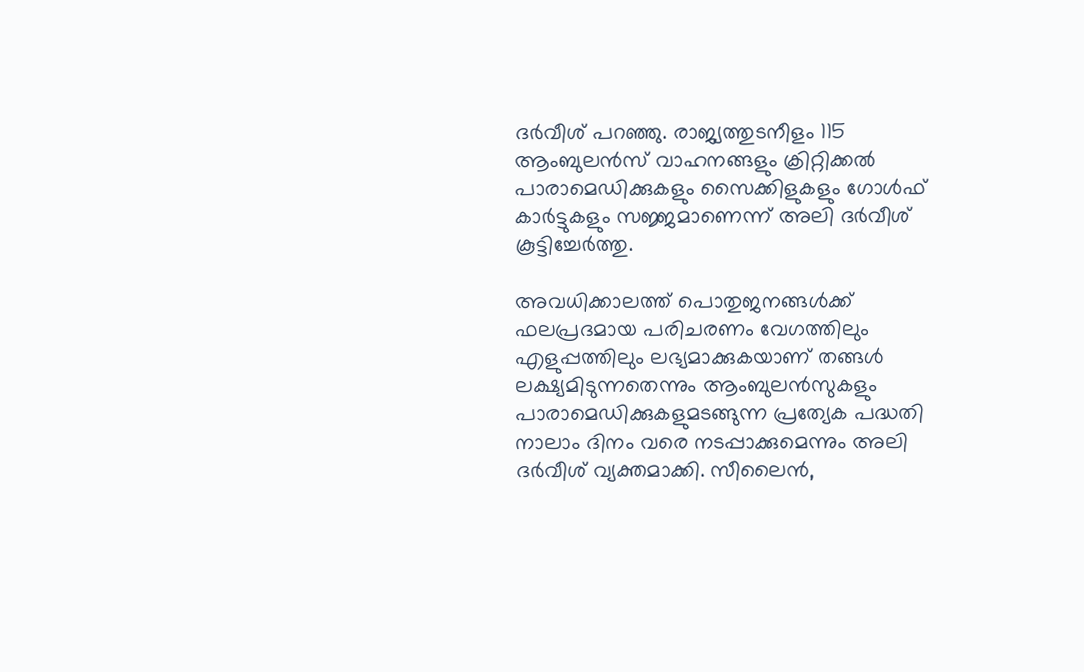ദർവീശ് പറഞ്ഞു. രാജ്യത്തുടനീളം 115 ആംബുലൻസ് വാഹനങ്ങളും ക്രിറ്റിക്കൽ പാരാമെഡിക്കുകളും സൈക്കിളുകളും ഗോൾഫ് കാർട്ടുകളും സജ്ജമാണെന്ന് അലി ദർവീശ് കൂട്ടിച്ചേർത്തു.

അവധിക്കാലത്ത് പൊതുജനങ്ങൾക്ക് ഫലപ്രദമായ പരിചരണം വേഗത്തിലും എളുപ്പത്തിലും ലഭ്യമാക്കുകയാണ് തങ്ങൾ ലക്ഷ്യമിടുന്നതെന്നും ആംബുലൻസുകളും പാരാമെഡിക്കുകളുമടങ്ങുന്ന പ്രത്യേക പദ്ധതി നാലാം ദിനം വരെ നടപ്പാക്കുമെന്നും അലി ദർവീശ് വ്യക്തമാക്കി. സീലൈൻ,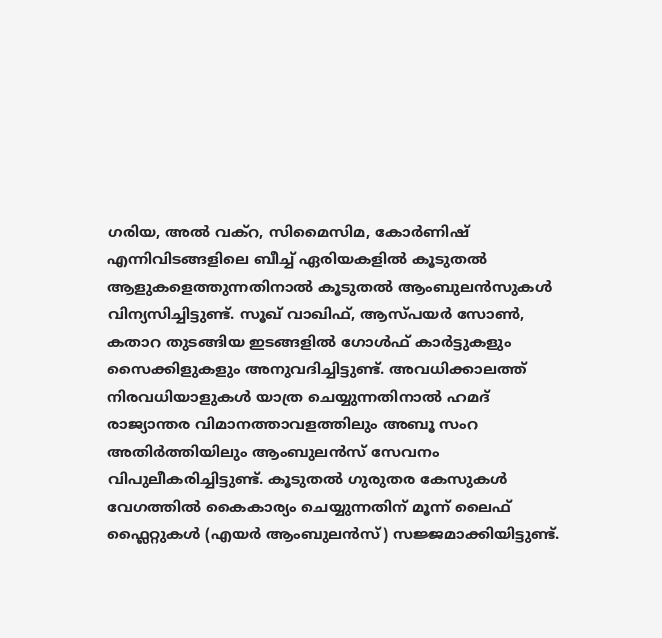ഗരിയ, അൽ വക്‌റ, സിമൈസിമ, കോർണിഷ് എന്നിവിടങ്ങളിലെ ബീച്ച് ഏരിയകളിൽ കൂടുതൽ ആളുകളെത്തുന്നതിനാൽ കൂടുതൽ ആംബുലൻസുകൾ വിന്യസിച്ചിട്ടുണ്ട്. സൂഖ് വാഖിഫ്, ആസ്പയർ സോൺ, കതാറ തുടങ്ങിയ ഇടങ്ങളിൽ ഗോൾഫ് കാർട്ടുകളും സൈക്കിളുകളും അനുവദിച്ചിട്ടുണ്ട്. അവധിക്കാലത്ത് നിരവധിയാളുകൾ യാത്ര ചെയ്യുന്നതിനാൽ ഹമദ് രാജ്യാന്തര വിമാനത്താവളത്തിലും അബൂ സംറ അതിർത്തിയിലും ആംബുലൻസ് സേവനം വിപുലീകരിച്ചിട്ടുണ്ട്. കൂടുതൽ ഗുരുതര കേസുകൾ വേഗത്തിൽ കൈകാര്യം ചെയ്യുന്നതിന് മൂന്ന് ലൈഫ് ഫ്ലൈറ്റുകൾ (എയർ ആംബുലൻസ്) സജ്ജമാക്കിയിട്ടുണ്ട്.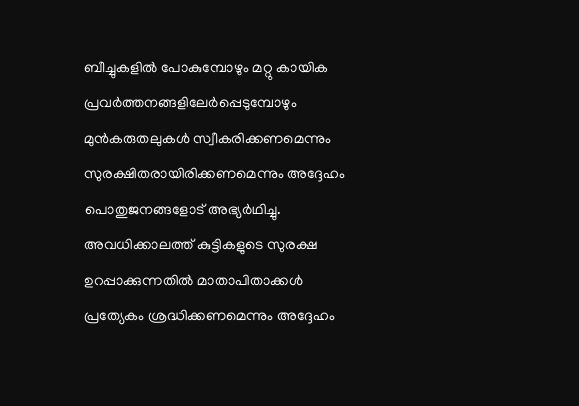ബീച്ചുകളിൽ പോകുമ്പോഴും മറ്റു കായിക പ്രവർത്തനങ്ങളിലേർപ്പെടുമ്പോഴും മുൻകരുതലുകൾ സ്വീകരിക്കണമെന്നും സുരക്ഷിതരായിരിക്കണമെന്നും അദ്ദേഹം പൊതുജനങ്ങളോട് അഭ്യർഥിച്ചു. അവധിക്കാലത്ത് കുട്ടികളുടെ സുരക്ഷ ഉറപ്പാക്കുന്നതിൽ മാതാപിതാക്കൾ പ്രത്യേകം ശ്രദ്ധിക്കണമെന്നും അദ്ദേഹം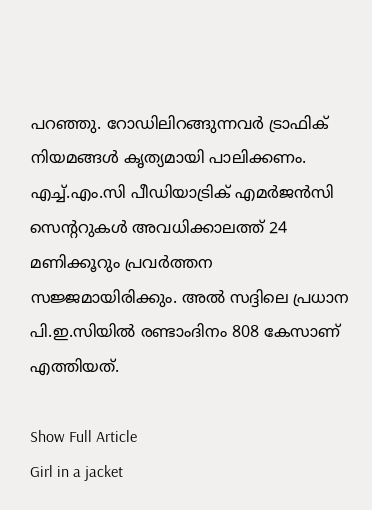പറഞ്ഞു. റോഡിലിറങ്ങുന്നവർ ട്രാഫിക് നിയമങ്ങൾ കൃത്യമായി പാലിക്കണം. എച്ച്.എം.സി പീഡിയാട്രിക് എമർജൻസി സെന്ററുകൾ അവധിക്കാലത്ത് 24 മണിക്കൂറും പ്രവർത്തന സജ്ജമായിരിക്കും. അൽ സദ്ദിലെ പ്രധാന പി.ഇ.സിയിൽ രണ്ടാംദിനം 808 കേസാണ് എത്തിയത്.

Show Full Article
Girl in a jacket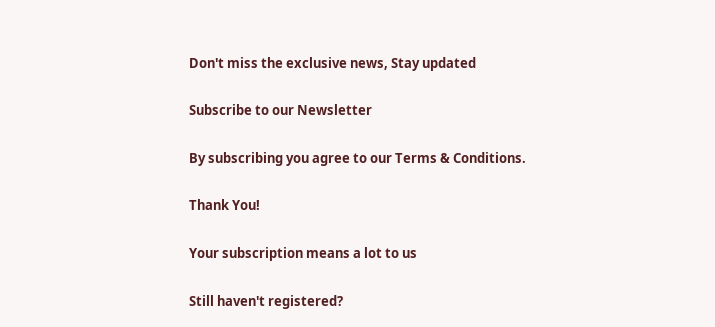Don't miss the exclusive news, Stay updated

Subscribe to our Newsletter

By subscribing you agree to our Terms & Conditions.

Thank You!

Your subscription means a lot to us

Still haven't registered?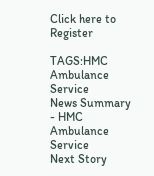Click here to Register

TAGS:HMC Ambulance Service
News Summary - HMC Ambulance Service
Next Story